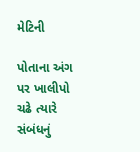મેટિની

પોતાના અંગ પર ખાલીપો ચઢે ત્યારે સંબંધનું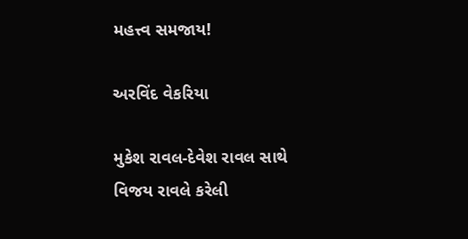મહત્ત્વ સમજાય!

અરવિંદ વેકરિયા

મુકેશ રાવલ-દેવેશ રાવલ સાથે વિજય રાવલે કરેલી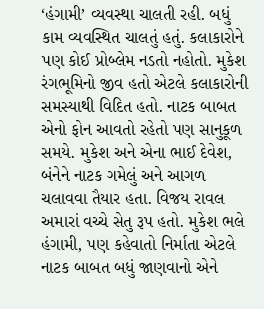‘હંગામી’ વ્યવસ્થા ચાલતી રહી. બધું કામ વ્યવસ્થિત ચાલતું હતું. કલાકારોને પણ કોઈ પ્રોબ્લેમ નડતો નહોતો. મુકેશ રંગભૂમિનો જીવ હતો એટલે કલાકારોની સમસ્યાથી વિદિત હતો. નાટક બાબત એનો ફોન આવતો રહેતો પણ સાનુકૂળ સમયે. મુકેશ અને એના ભાઈ દેવેશ, બંનેને નાટક ગમેલું અને આગળ ચલાવવા તૈયાર હતા. વિજય રાવલ અમારાં વચ્ચે સેતુ રૂપ હતો. મુકેશ ભલે હંગામી, પણ કહેવાતો નિર્માતા એટલે નાટક બાબત બધું જાણવાનો એને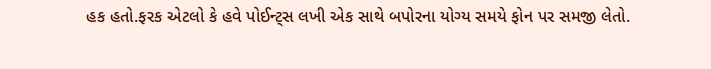હક હતો.ફરક એટલો કે હવે પોઈન્ટ્સ લખી એક સાથે બપોરના યોગ્ય સમયે ફોન પર સમજી લેતો.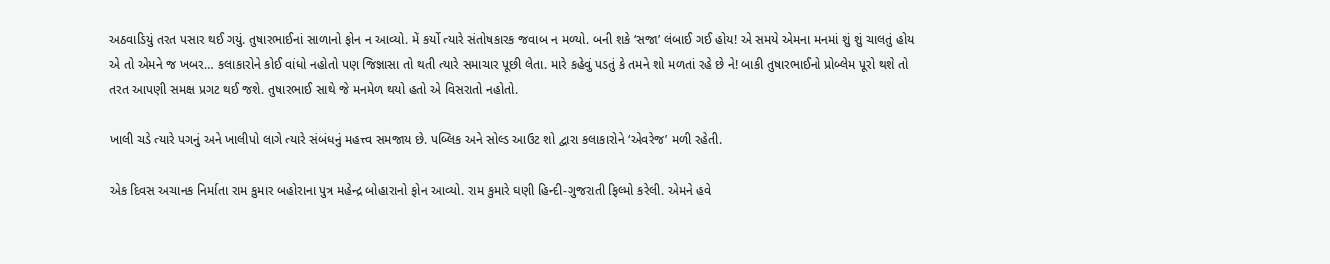અઠવાડિયું તરત પસાર થઈ ગયું. તુષારભાઈનાં સાળાનો ફોન ન આવ્યો. મેં કર્યો ત્યારે સંતોષકારક જવાબ ન મળ્યો. બની શકે ‘સજા’ લંબાઈ ગઈ હોય! એ સમયે એમના મનમાં શું શું ચાલતું હોય એ તો એમને જ ખબર… કલાકારોને કોઈ વાંધો નહોતો પણ જિજ્ઞાસા તો થતી ત્યારે સમાચાર પૂછી લેતા. મારે કહેવું પડતું કે તમને શો મળતાં રહે છે ને! બાકી તુષારભાઈનો પ્રોબ્લેમ પૂરો થશે તો તરત આપણી સમક્ષ પ્રગટ થઈ જશે. તુષારભાઈ સાથે જે મનમેળ થયો હતો એ વિસરાતો નહોતો.

ખાલી ચડે ત્યારે પગનું અને ખાલીપો લાગે ત્યારે સંબંધનું મહત્ત્વ સમજાય છે. પબ્લિક અને સોલ્ડ આઉટ શો દ્વારા કલાકારોને ‘એવરેજ’ મળી રહેતી.

એક દિવસ અચાનક નિર્માતા રામ કુમાર બહોરાના પુત્ર મહેન્દ્ર બોહારાનો ફોન આવ્યો. રામ કુમારે ઘણી હિન્દી-ગુજરાતી ફિલ્મો કરેલી. એમને હવે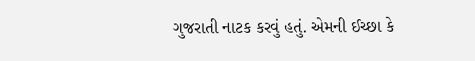ગુજરાતી નાટક કરવું હતું. એમની ઈચ્છા કે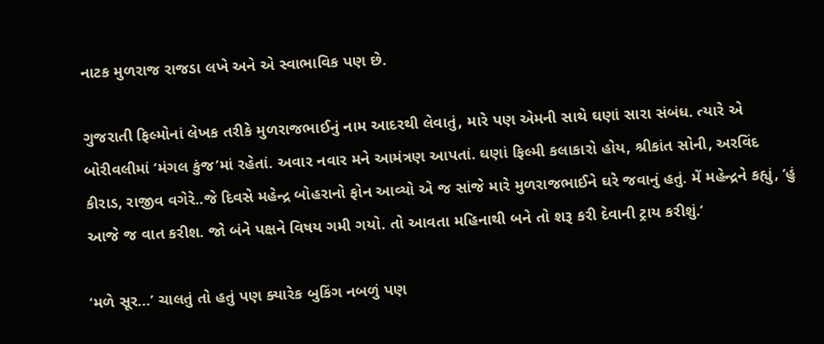નાટક મુળરાજ રાજડા લખે અને એ સ્વાભાવિક પણ છે.

ગુજરાતી ફિલ્મોનાં લેખક તરીકે મુળરાજભાઈનું નામ આદરથી લેવાતું, મારે પણ એમની સાથે ઘણાં સારા સંબંધ. ત્યારે એ બોરીવલીમાં ‘મંગલ કુંજ’માં રહેતાં. અવાર નવાર મને આમંત્રણ આપતાં. ઘણાં ફિલ્મી કલાકારો હોય, શ્રીકાંત સોની, અરવિંદ કીરાડ, રાજીવ વગેરે..જે દિવસે મહેન્દ્ર બોહરાનો ફોન આવ્યો એ જ સાંજે મારે મુળરાજભાઈને ઘરે જવાનું હતું. મેં મહેન્દ્રને કહ્યું, ‘હું આજે જ વાત કરીશ. જો બંને પક્ષને વિષય ગમી ગયો. તો આવતા મહિનાથી બને તો શરૂ કરી દેવાની ટ્રાય કરીશું.’

‘મળે સૂર…’ ચાલતું તો હતું પણ ક્યારેક બુકિંગ નબળું પણ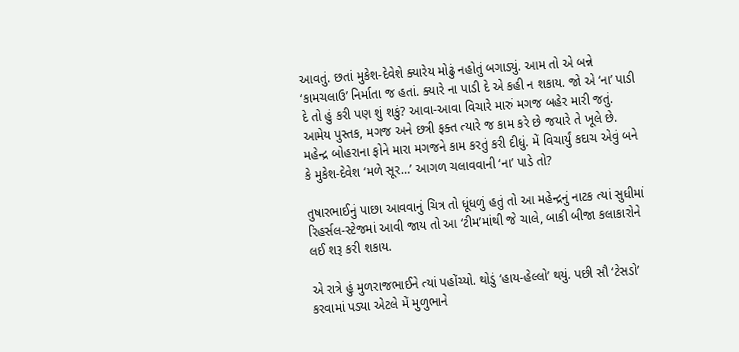આવતું. છતાં મુકેશ-દેવેશે ક્યારેય મોઢું નહોતું બગાડ્યું. આમ તો એ બન્ને ‘કામચલાઉ’ નિર્માતા જ હતાં. ક્યારે ના પાડી દે એ કહી ન શકાય. જો એ ‘ના’ પાડી દે તો હું કરી પણ શું શકું? આવા-આવા વિચારે મારું મગજ બહેર મારી જતું. આમેય પુસ્તક, મગજ અને છત્રી ફક્ત ત્યારે જ કામ કરે છે જયારે તે ખૂલે છે. મહેન્દ્ર બોહરાના ફોને મારા મગજને કામ કરતું કરી દીધું. મેં વિચાર્યું કદાચ એવું બને કે મુકેશ-દેવેશ ‘મળે સૂર…’ આગળ ચલાવવાની ‘ના’ પાડે તો?

તુષારભાઈનું પાછા આવવાનું ચિત્ર તો ધૂંધળું હતું તો આ મહેન્દ્રનું નાટક ત્યાં સુધીમાં રિહર્સલ-સ્ટેજમાં આવી જાય તો આ ‘ટીમ’માંથી જે ચાલે, બાકી બીજા કલાકારોને લઈ શરૂ કરી શકાય.

એ રાત્રે હું મુળરાજભાઈને ત્યાં પહોંચ્યો. થોડું ‘હાય-હેલ્લો’ થયું. પછી સૌ ‘ટેસડો’ કરવામાં પડ્યા એટલે મેં મુળુભાને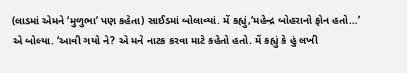(લાડમાં એમને ‘મુળુભા’ પણ કહેતા) સાઈડમાં બોલાવ્યાં. મેં કહ્યું,‘મહેન્દ્ર બોહરાનો ફોન હતો…’ એ બોલ્યા. ‘આવી ગયો ને? એ મને નાટક કરવા માટે કહેતો હતો. મેં કહ્યું કે હું લખી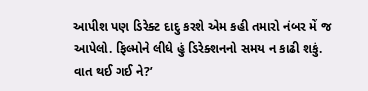આપીશ પણ ડિરેક્ટ દાદુ કરશે એમ કહી તમારો નંબર મેં જ આપેલો. ફિલ્મોને લીધે હું ડિરેક્શનનો સમય ન કાઢી શકું. વાત થઈ ગઈ ને?’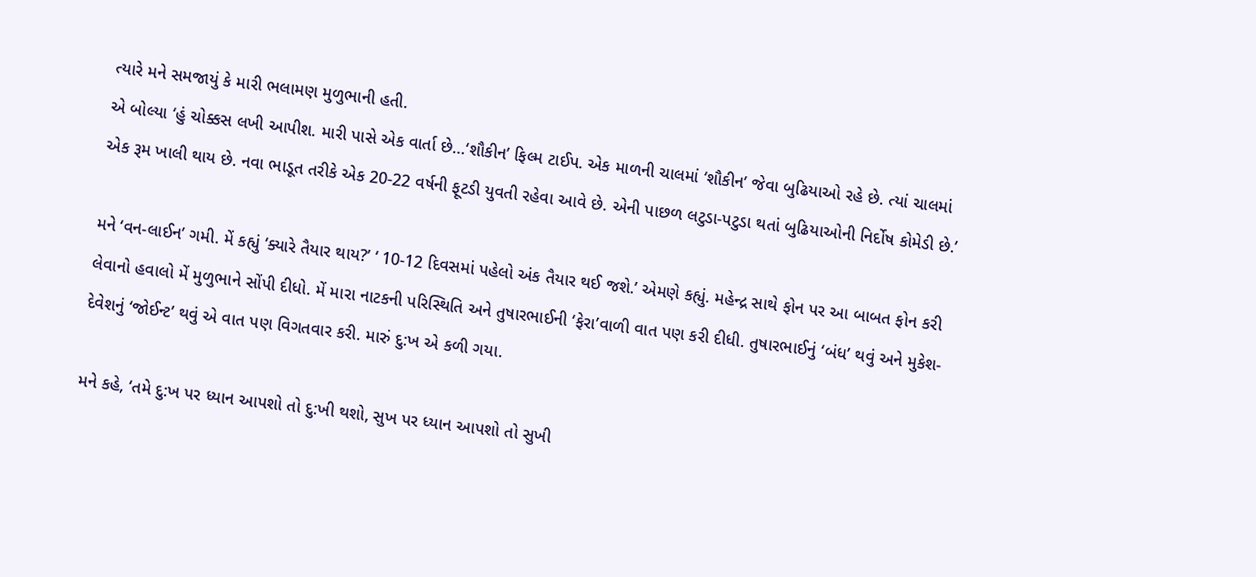ત્યારે મને સમજાયું કે મારી ભલામણ મુળુભાની હતી.
એ બોલ્યા ‘હું ચોક્કસ લખી આપીશ. મારી પાસે એક વાર્તા છે…‘શૌકીન’ ફિલ્મ ટાઈપ. એક માળની ચાલમાં ‘શૌકીન’ જેવા બુઢિયાઓ રહે છે. ત્યાં ચાલમાં એક રૂમ ખાલી થાય છે. નવા ભાડૂત તરીકે એક 20-22 વર્ષની ફૂટડી યુવતી રહેવા આવે છે. એની પાછળ લટુડા-પટુડા થતાં બુઢિયાઓની નિર્દોષ કોમેડી છે.’

મને ‘વન-લાઈન’ ગમી. મેં કહ્યું ‘ક્યારે તૈયાર થાય?’ ‘ 10-12 દિવસમાં પહેલો અંક તૈયાર થઈ જશે.’ એમણે કહ્યું. મહેન્દ્ર સાથે ફોન પર આ બાબત ફોન કરી લેવાનો હવાલો મેં મુળુભાને સોંપી દીધો. મેં મારા નાટકની પરિસ્થિતિ અને તુષારભાઈની ‘ફેરા’વાળી વાત પણ કરી દીધી. તુષારભાઈનું ‘બંધ’ થવું અને મુકેશ-દેવેશનું ‘જોઈન્ટ’ થવું એ વાત પણ વિગતવાર કરી. મારું દુ:ખ એ કળી ગયા.

મને કહે, ‘તમે દુ:ખ પર ધ્યાન આપશો તો દુ:ખી થશો, સુખ પર ધ્યાન આપશો તો સુખી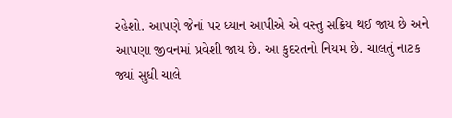રહેશો. આપણે જેનાં પર ધ્યાન આપીએ એ વસ્તુ સક્રિય થઈ જાય છે અને આપણા જીવનમાં પ્રવેશી જાય છે. આ કુદરતનો નિયમ છે. ચાલતું નાટક જ્યાં સુધી ચાલે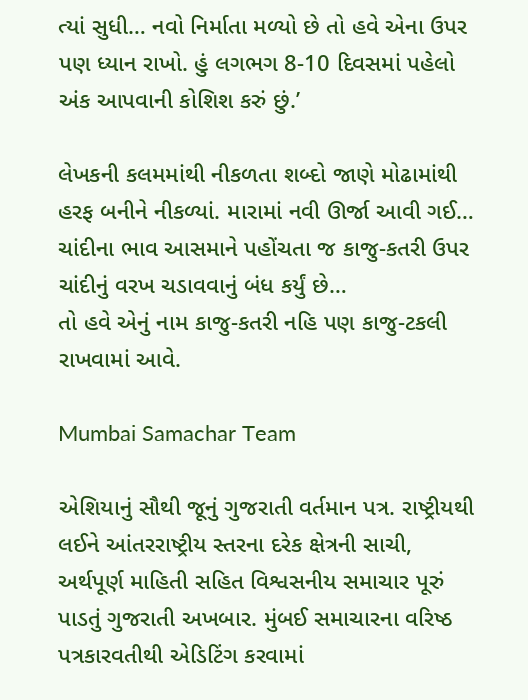ત્યાં સુધી… નવો નિર્માતા મળ્યો છે તો હવે એના ઉપર પણ ધ્યાન રાખો. હું લગભગ 8-10 દિવસમાં પહેલો અંક આપવાની કોશિશ કરું છું.’

લેખકની કલમમાંથી નીકળતા શબ્દો જાણે મોઢામાંથી હરફ બનીને નીકળ્યાં. મારામાં નવી ઊર્જા આવી ગઈ…
ચાંદીના ભાવ આસમાને પહોંચતા જ કાજુ-કતરી ઉપર ચાંદીનું વરખ ચડાવવાનું બંધ કર્યું છે…
તો હવે એનું નામ કાજુ-કતરી નહિ પણ કાજુ-ટકલી રાખવામાં આવે.

Mumbai Samachar Team

એશિયાનું સૌથી જૂનું ગુજરાતી વર્તમાન પત્ર. રાષ્ટ્રીયથી લઈને આંતરરાષ્ટ્રીય સ્તરના દરેક ક્ષેત્રની સાચી, અર્થપૂર્ણ માહિતી સહિત વિશ્વસનીય સમાચાર પૂરું પાડતું ગુજરાતી અખબાર. મુંબઈ સમાચારના વરિષ્ઠ પત્રકારવતીથી એડિટિંગ કરવામાં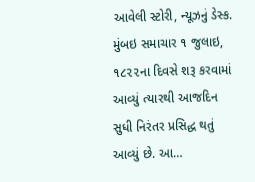આવેલી સ્ટોરી, ન્યૂઝનું ડેસ્ક. મુંબઇ સમાચાર ૧ જુલાઇ, ૧૮૨૨ના દિવસે શરૂ કરવામાં આવ્યું ત્યારથી આજદિન સુધી નિરંતર પ્રસિદ્ધ થતું આવ્યું છે. આ…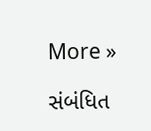More »

સંબંધિત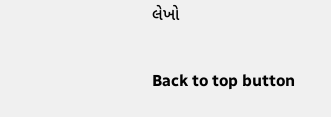લેખો

Back to top button